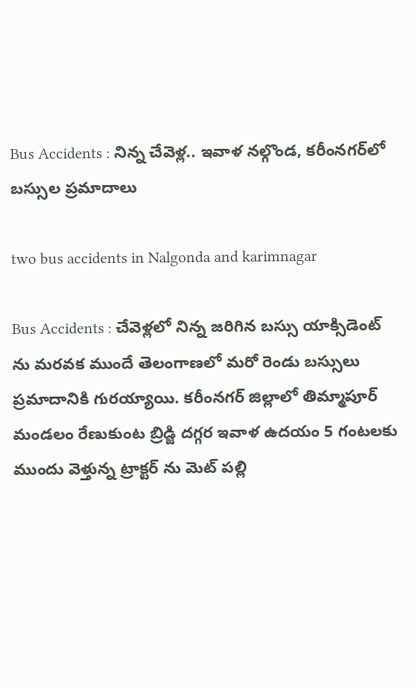Bus Accidents : నిన్న చేవెళ్ల.. ఇవాళ నల్గొండ, కరీంనగర్‌లో బస్సుల ప్రమాదాలు

two bus accidents in Nalgonda and karimnagar

Bus Accidents : చేవెళ్లలో నిన్న జరిగిన బస్సు యాక్సిడెంట్ ను మరవక ముందే తెలంగాణలో మరో రెండు బస్సులు ప్రమాదానికి గురయ్యాయి. కరీంనగర్ జిల్లాలో తిమ్మాపూర్ మండలం రేణుకుంట బ్రిడ్జి దగ్గర ఇవాళ ఉదయం 5 గంటలకు ముందు వెళ్తున్న ట్రాక్టర్ ను మెట్ పల్లి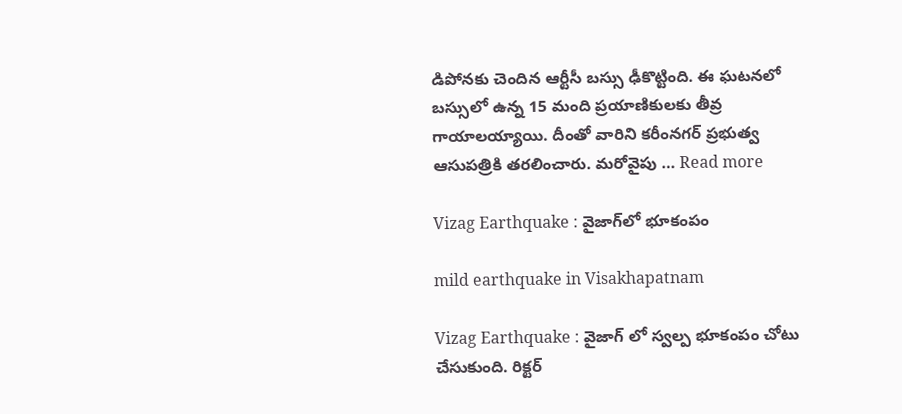డిపోనకు చెందిన ఆర్టీసీ బస్సు ఢీకొట్టింది. ఈ ఘటనలో బస్సులో ఉన్న 15 మంది ప్రయాణికులకు తీవ్ర గాయాలయ్యాయి. దీంతో వారిని కరీంనగర్ ప్రభుత్వ ఆసుపత్రికి తరలించారు. మరోవైపు … Read more

Vizag Earthquake : వైజాగ్‌లో భూకంపం

mild earthquake in Visakhapatnam

Vizag Earthquake : వైజాగ్ లో స్వల్ప భూకంపం చోటు చేసుకుంది. రిక్టర్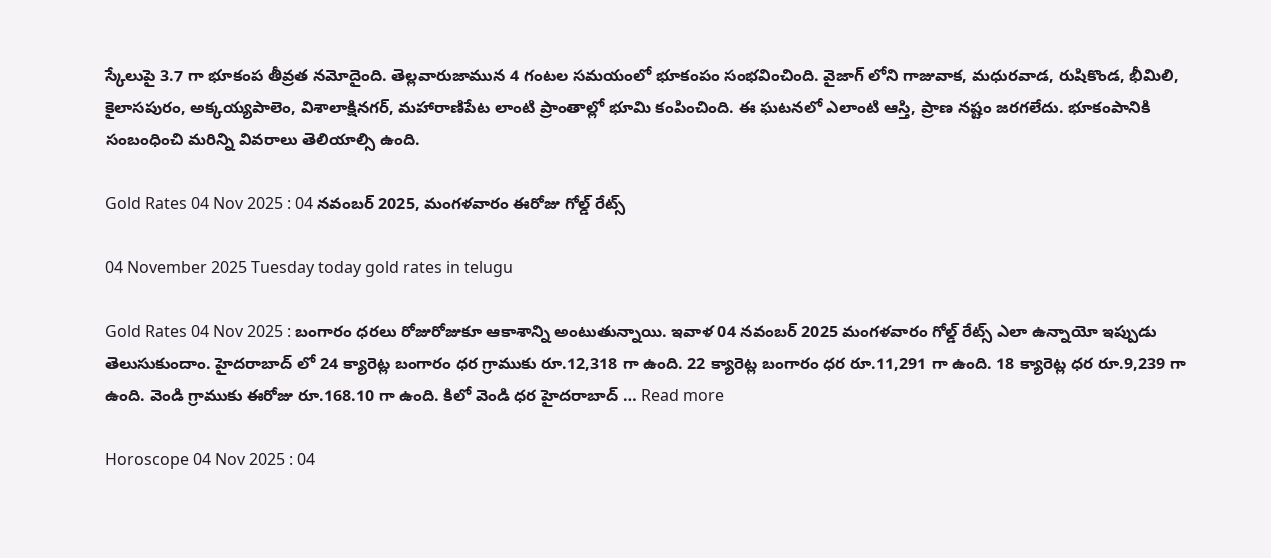స్కేలుపై 3.7 గా భూకంప తీవ్రత నమోదైంది. తెల్లవారుజామున 4 గంటల సమయంలో భూకంపం సంభవించింది. వైజాగ్ లోని గాజువాక, మధురవాడ, రుషికొండ, భీమిలి, కైలాసపురం, అక్కయ్యపాలెం, విశాలాక్షినగర్, మహారాణిపేట లాంటి ప్రాంతాల్లో భూమి కంపించింది. ఈ ఘటనలో ఎలాంటి ఆస్తి, ప్రాణ నష్టం జరగలేదు. భూకంపానికి సంబంధించి మరిన్ని వివరాలు తెలియాల్సి ఉంది.

Gold Rates 04 Nov 2025 : 04 నవంబర్ 2025, మంగళవారం ఈరోజు గోల్డ్ రేట్స్

04 November 2025 Tuesday today gold rates in telugu

Gold Rates 04 Nov 2025 : బంగారం ధరలు రోజురోజుకూ ఆకాశాన్ని అంటుతున్నాయి. ఇవాళ 04 నవంబర్ 2025 మంగళవారం గోల్డ్ రేట్స్ ఎలా ఉన్నాయో ఇప్పుడు తెలుసుకుందాం. హైదరాబాద్ లో 24 క్యారెట్ల బంగారం ధర గ్రాముకు రూ.12,318 గా ఉంది. 22 క్యారెట్ల బంగారం ధర రూ.11,291 గా ఉంది. 18 క్యారెట్ల ధర రూ.9,239 గా ఉంది. వెండి గ్రాముకు ఈరోజు రూ.168.10 గా ఉంది. కిలో వెండి ధర హైదరాబాద్ … Read more

Horoscope 04 Nov 2025 : 04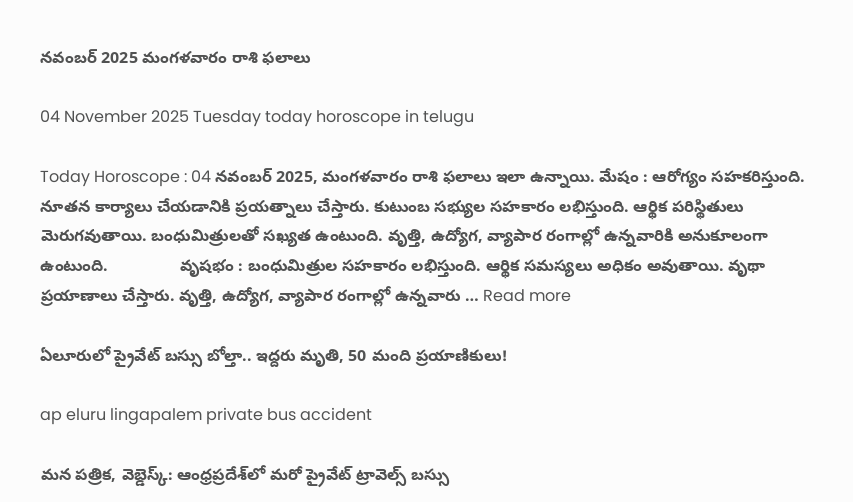నవంబర్ 2025 మంగళవారం రాశి ఫలాలు

04 November 2025 Tuesday today horoscope in telugu

Today Horoscope : 04 నవంబర్ 2025, మంగళవారం రాశి ఫలాలు ఇలా ఉన్నాయి. మేషం : ఆరోగ్యం సహకరిస్తుంది. నూతన కార్యాలు చేయడానికి ప్రయత్నాలు చేస్తారు. కుటుంబ సభ్యుల సహకారం లభిస్తుంది. ఆర్థిక పరిస్థితులు మెరుగవుతాయి. బంధుమిత్రులతో సఖ్యత ఉంటుంది. వృత్తి, ఉద్యోగ, వ్యాపార రంగాల్లో ఉన్నవారికి అనుకూలంగా ఉంటుంది.                వృషభం : బంధుమిత్రుల సహకారం లభిస్తుంది. ఆర్థిక సమస్యలు అధికం అవుతాయి. వృథా ప్రయాణాలు చేస్తారు. వృత్తి, ఉద్యోగ, వ్యాపార రంగాల్లో ఉన్నవారు … Read more

ఏలూరులో ప్రైవేట్ బస్సు బోల్తా.. ఇద్దరు మృతి, 50 మంది ప్రయాణికులు!

ap eluru lingapalem private bus accident

మన పత్రిక, వెబ్డెస్క్: ఆంధ్రప్రదేశ్‌లో మరో ప్రైవేట్ ట్రావెల్స్ బస్సు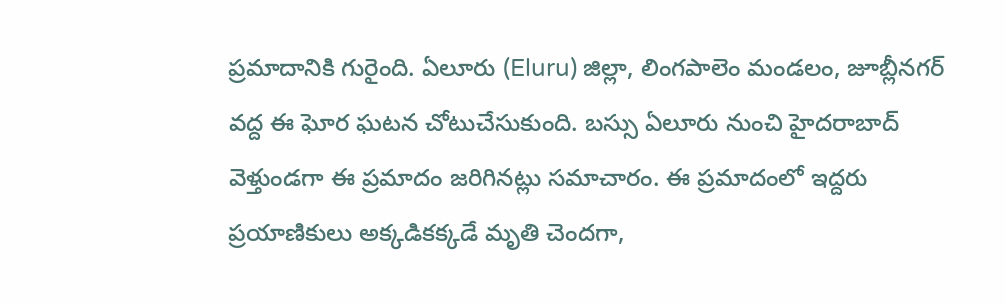ప్రమాదానికి గురైంది. ఏలూరు (Eluru) జిల్లా, లింగపాలెం మండలం, జూబ్లీనగర్ వద్ద ఈ ఘోర ఘటన చోటుచేసుకుంది. బస్సు ఏలూరు నుంచి హైదరాబాద్ వెళ్తుండగా ఈ ప్రమాదం జరిగినట్లు సమాచారం. ఈ ప్రమాదంలో ఇద్దరు ప్రయాణికులు అక్కడికక్కడే మృతి చెందగా,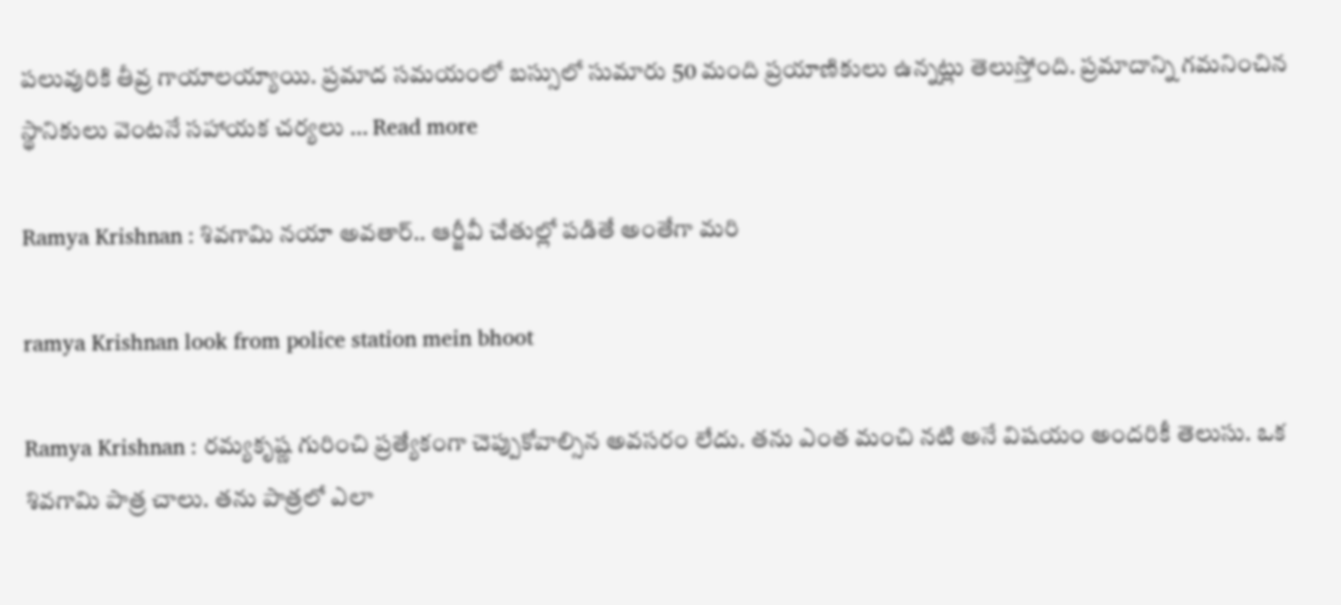పలువురికి తీవ్ర గాయాలయ్యాయి. ప్రమాద సమయంలో బస్సులో సుమారు 50 మంది ప్రయాణికులు ఉన్నట్లు తెలుస్తోంది. ప్రమాదాన్ని గమనించిన స్థానికులు వెంటనే సహాయక చర్యలు … Read more

Ramya Krishnan : శివగామి నయా అవతార్.. ఆర్జీవీ చేతుల్లో పడితే అంతేగా మరి

ramya Krishnan look from police station mein bhoot

Ramya Krishnan : రమ్యకృష్ణ గురించి ప్రత్యేకంగా చెప్పుకోవాల్సిన అవసరం లేదు. తను ఎంత మంచి నటి అనే విషయం అందరికీ తెలుసు. ఒక శివగామి పాత్ర చాలు. తను పాత్రలో ఎలా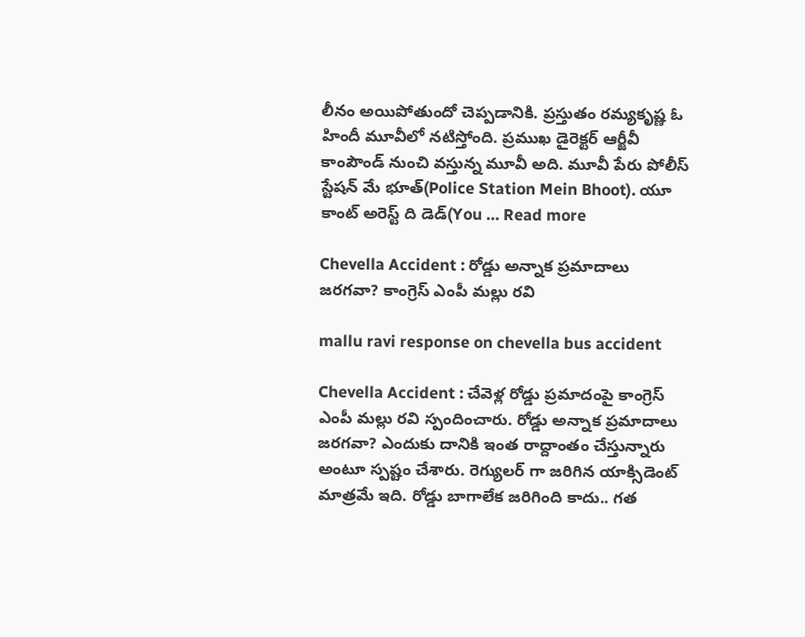లీనం అయిపోతుందో చెప్పడానికి. ప్రస్తుతం రమ్యకృష్ణ ఓ హిందీ మూవీలో నటిస్తోంది. ప్రముఖ డైరెక్టర్ ఆర్జీవీ కాంపౌండ్ నుంచి వస్తున్న మూవీ అది. మూవీ పేరు పోలీస్ స్టేషన్ మే భూత్(Police Station Mein Bhoot). యూ కాంట్ అరెస్ట్ ది డెడ్(You … Read more

Chevella Accident : రోడ్డు అన్నాక ప్రమాదాలు జరగవా? కాంగ్రెస్ ఎంపీ మల్లు రవి

mallu ravi response on chevella bus accident

Chevella Accident : చేవెళ్ల రోడ్డు ప్రమాదంపై కాంగ్రెస్ ఎంపీ మల్లు రవి స్పందించారు. రోడ్డు అన్నాక ప్రమాదాలు జరగవా? ఎందుకు దానికి ఇంత రాద్దాంతం చేస్తున్నారు అంటూ స్పష్టం చేశారు. రెగ్యులర్ గా జరిగిన యాక్సిడెంట్ మాత్రమే ఇది. రోడ్డు బాగాలేక జరిగింది కాదు.. గత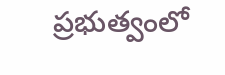ప్రభుత్వంలో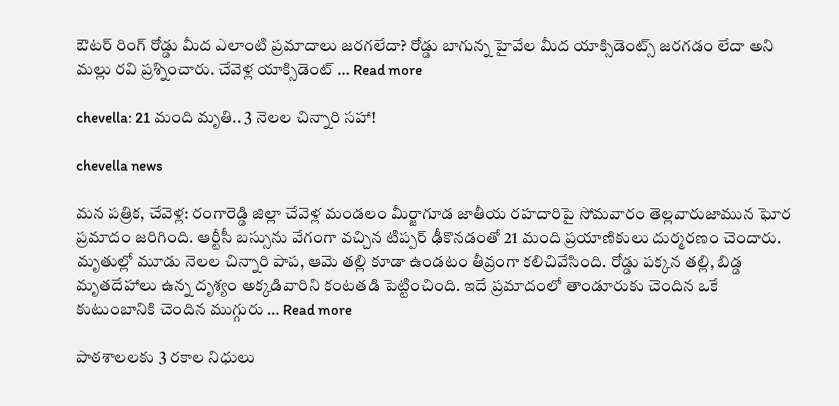ఔటర్ రింగ్ రోడ్డు మీద ఎలాంటి ప్రమాదాలు జరగలేదా? రోడ్డు బాగున్న హైవేల మీద యాక్సిడెంట్స్ జరగడం లేదా అని మల్లు రవి ప్రశ్నించారు. చేవెళ్ల యాక్సిడెంట్ … Read more

chevella: 21 మంది మృతి.. 3 నెలల చిన్నారి సహా!

chevella news

మన పత్రిక, చేవెళ్ల: రంగారెడ్డి జిల్లా చేవెళ్ల మండలం మీర్జాగూడ జాతీయ రహదారిపై సోమవారం తెల్లవారుజామున ఘోర ప్రమాదం జరిగింది. ఆర్టీసీ బస్సును వేగంగా వచ్చిన టిప్పర్ ఢీకొనడంతో 21 మంది ప్రయాణికులు దుర్మరణం చెందారు. మృతుల్లో మూడు నెలల చిన్నారి పాప, ఆమె తల్లి కూడా ఉండటం తీవ్రంగా కలిచివేసింది. రోడ్డు పక్కన తల్లి, బిడ్డ మృతదేహాలు ఉన్న దృశ్యం అక్కడివారిని కంటతడి పెట్టించింది. ఇదే ప్రమాదంలో తాండూరుకు చెందిన ఒకే కుటుంబానికి చెందిన ముగ్గురు … Read more

పాఠశాలలకు 3 రకాల నిధులు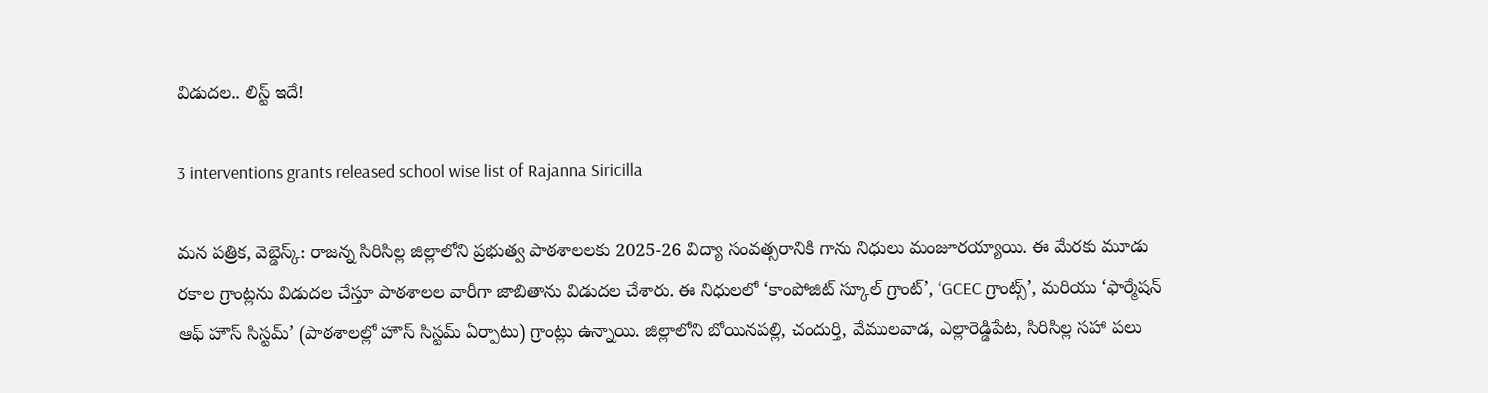విడుదల.. లిస్ట్ ఇదే!

3 interventions grants released school wise list of Rajanna Siricilla

మన పత్రిక, వెబ్డెస్క్: రాజన్న సిరిసిల్ల జిల్లాలోని ప్రభుత్వ పాఠశాలలకు 2025-26 విద్యా సంవత్సరానికి గాను నిధులు మంజూరయ్యాయి. ఈ మేరకు మూడు రకాల గ్రాంట్లను విడుదల చేస్తూ పాఠశాలల వారీగా జాబితాను విడుదల చేశారు. ఈ నిధులలో ‘కాంపోజిట్ స్కూల్ గ్రాంట్’, ‘GCEC గ్రాంట్స్’, మరియు ‘ఫార్మేషన్ ఆఫ్ హౌస్ సిస్టమ్’ (పాఠశాలల్లో హౌస్ సిస్టమ్ ఏర్పాటు) గ్రాంట్లు ఉన్నాయి. జిల్లాలోని బోయినపల్లి, చందుర్తి, వేములవాడ, ఎల్లారెడ్డిపేట, సిరిసిల్ల సహా పలు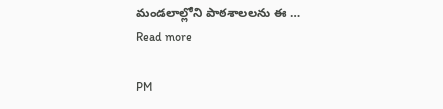మండలాల్లోని పాఠశాలలను ఈ … Read more

PM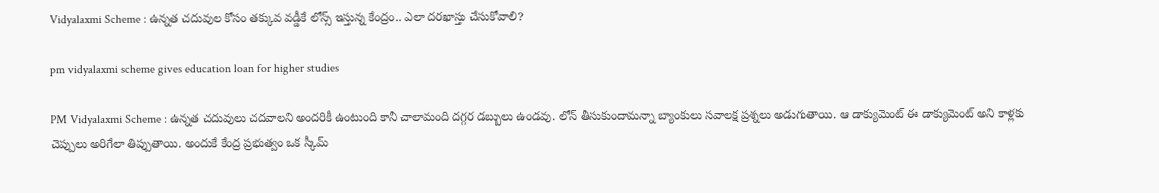Vidyalaxmi Scheme : ఉన్నత చదువుల కోసం తక్కువ వడ్డీకే లోన్స్ ఇస్తున్న కేంద్రం.. ఎలా దరఖాస్తు చేసుకోవాలి?

pm vidyalaxmi scheme gives education loan for higher studies

PM Vidyalaxmi Scheme : ఉన్నత చదువులు చదవాలని అందరికీ ఉంటుంది కానీ చాలామంది దగ్గర డబ్బులు ఉండవు. లోన్ తీసుకుందామన్నా బ్యాంకులు సవాలక్ష ప్రశ్నలు అడుగుతాయి. ఆ డాక్యుమెంట్ ఈ డాక్యుమెంట్ అని కాళ్లకు చెప్పులు అరిగేలా తిప్పుతాయి. అందుకే కేంద్ర ప్రభుత్వం ఒక స్కీమ్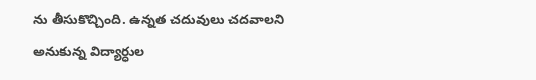ను తీసుకొచ్చింది. ఉన్నత చదువులు చదవాలని అనుకున్న విద్యార్ధుల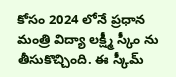కోసం 2024 లోనే ప్రధాన మంత్రి విద్యా లక్ష్మీ స్కీం ను తీసుకొచ్చింది. ఈ స్కీమ్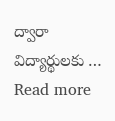ద్వారా విద్యార్థులకు … Read more